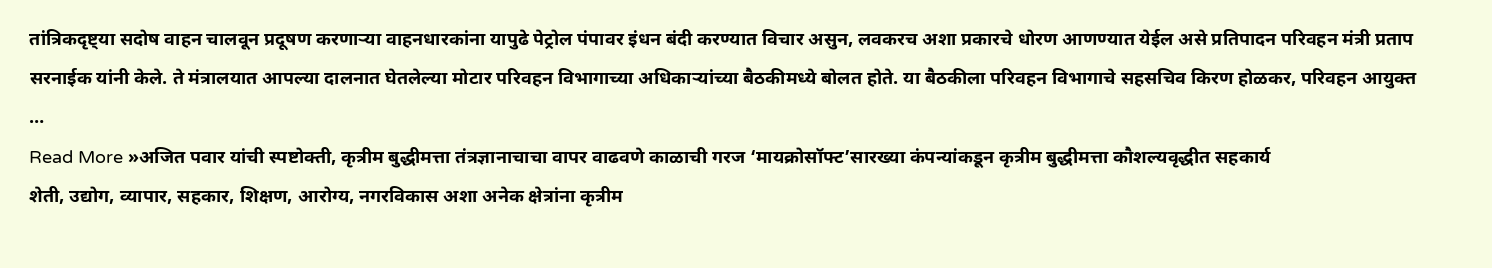तांत्रिकदृष्ट्या सदोष वाहन चालवून प्रदूषण करणाऱ्या वाहनधारकांना यापुढे पेट्रोल पंपावर इंधन बंदी करण्यात विचार असुन, लवकरच अशा प्रकारचे धोरण आणण्यात येईल असे प्रतिपादन परिवहन मंत्री प्रताप सरनाईक यांनी केले. ते मंत्रालयात आपल्या दालनात घेतलेल्या मोटार परिवहन विभागाच्या अधिकाऱ्यांच्या बैठकीमध्ये बोलत होते. या बैठकीला परिवहन विभागाचे सहसचिव किरण होळकर, परिवहन आयुक्त …
Read More »अजित पवार यांची स्पष्टोक्ती, कृत्रीम बुद्धीमत्ता तंत्रज्ञानाचाचा वापर वाढवणे काळाची गरज ‘मायक्रोसॉफ्ट’सारख्या कंपन्यांकडून कृत्रीम बुद्धीमत्ता कौशल्यवृद्धीत सहकार्य
शेती, उद्योग, व्यापार, सहकार, शिक्षण, आरोग्य, नगरविकास अशा अनेक क्षेत्रांना कृत्रीम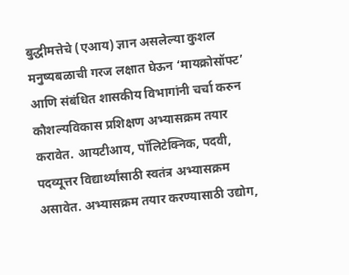बुद्धीमत्तेचे (एआय) ज्ञान असलेल्या कुशल मनुष्यबळाची गरज लक्षात घेऊन ‘मायक्रोसॉफ्ट’ आणि संबंधित शासकीय विभागांनी चर्चा करुन कौशल्यविकास प्रशिक्षण अभ्यासक्रम तयार करावेत. आयटीआय, पॉलिटेक्निक, पदवी, पदव्यूत्तर विद्यार्थ्यांसाठी स्वतंत्र अभ्यासक्रम असावेत. अभ्यासक्रम तयार करण्यासाठी उद्योग,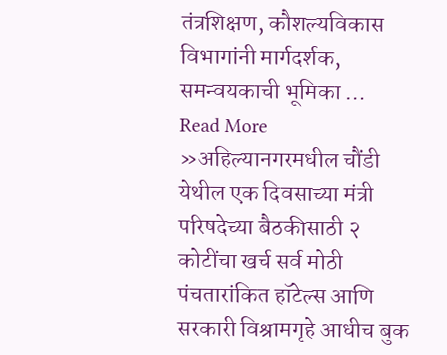तंत्रशिक्षण, कौशल्यविकास विभागांनी मार्गदर्शक, समन्वयकाची भूमिका …
Read More »अहिल्यानगरमधील चौंडी येथील एक दिवसाच्या मंत्री परिषदेच्या बैठकीसाठी २ कोटींचा खर्च सर्व मोठी पंचतारांकित हॉटेल्स आणि सरकारी विश्रामगृहे आधीच बुक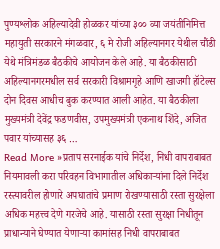पुण्यश्लोक अहिल्यादेवी होळकर यांच्या ३०० व्या जयंतीनिमित्त महायुती सरकारने मंगळवार, ६ मे रोजी अहिल्यानगर येथील चौंडी येथे मंत्रिमंडळ बैठकीचे आयोजन केले आहे. या बैठकीसाठी अहिल्यानगरमधील सर्व सरकारी विश्रामगृहे आणि खाजगी हॉटेल्स दोन दिवस आधीच बुक करण्यात आली आहेत. या बैठकीला मुख्यमंत्री देवेंद्र फडणवीस, उपमुख्यमंत्री एकनाथ शिंदे, अजित पवार यांच्यासह ३६ …
Read More »प्रताप सरनाईक यांचे निर्देश, निधी वापराबाबत नियमावली करा परिवहन विभागातील अधिकाऱ्यांना दिले निर्देश
रस्त्यावरील होणारे अपघातांचे प्रमाण रोखण्यासाठी रस्ता सुरक्षेला अधिक महत्त्व देणे गरजेचे आहे. यासाठी रस्ता सुरक्षा निधीतून प्राधान्याने घेण्यात येणाऱ्या कामांसह निधी वापराबाबत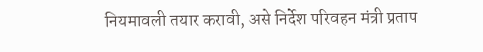नियमावली तयार करावी, असे निर्देश परिवहन मंत्री प्रताप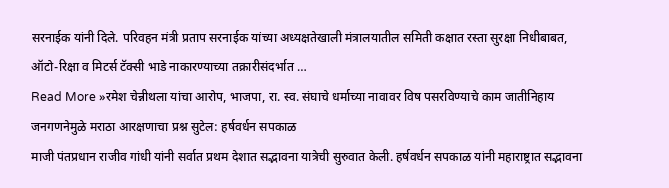सरनाईक यांनी दिले. परिवहन मंत्री प्रताप सरनाईक यांच्या अध्यक्षतेखाली मंत्रालयातील समिती कक्षात रस्ता सुरक्षा निधीबाबत, ऑटो-रिक्षा व मिटर्स टॅक्सी भाडे नाकारण्याच्या तक्रारीसंदर्भात …
Read More »रमेश चेन्नीथला यांचा आरोप, भाजपा, रा. स्व. संघाचे धर्माच्या नावावर विष पसरविण्याचे काम जातीनिहाय जनगणनेमुळे मराठा आरक्षणाचा प्रश्न सुटेल: हर्षवर्धन सपकाळ
माजी पंतप्रधान राजीव गांधी यांनी सर्वात प्रथम देशात सद्भावना यात्रेची सुरुवात केली. हर्षवर्धन सपकाळ यांनी महाराष्ट्रात सद्भावना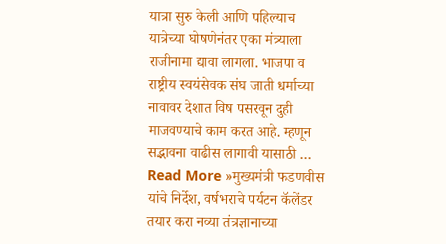यात्रा सुरु केली आणि पहिल्याच यात्रेच्या घोषणेनंतर एका मंत्र्याला राजीनामा द्यावा लागला. भाजपा व राष्ट्रीय स्वयंसेवक संघ जाती धर्माच्या नावावर देशात विष पसरवून दुही माजवण्याचे काम करत आहे. म्हणून सद्भावना वाढीस लागावी यासाठी …
Read More »मुख्यमंत्री फडणवीस यांचे निर्देश, वर्षभराचे पर्यटन कॅलेंडर तयार करा नव्या तंत्रज्ञानाच्या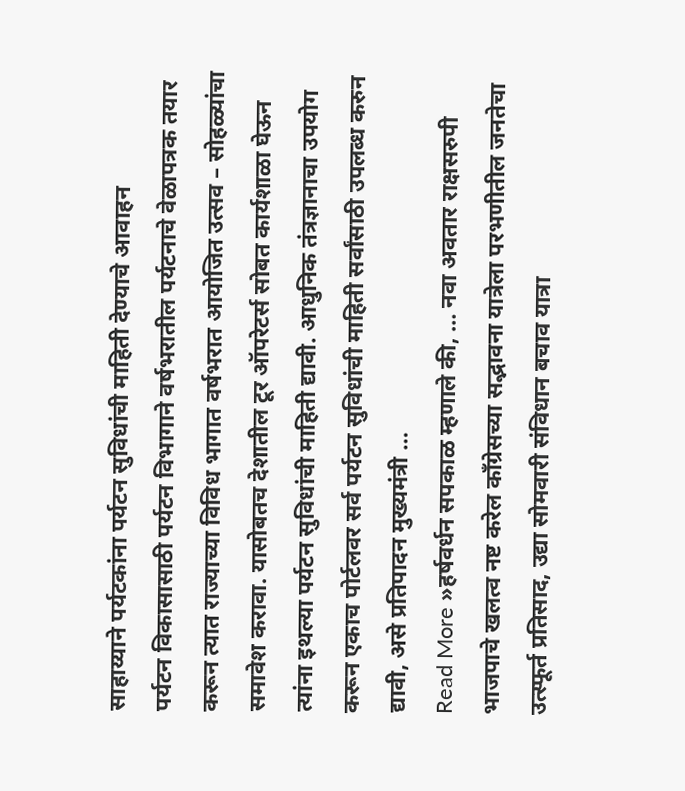साहाय्याने पर्यटकांना पर्यटन सुविधांची माहिती देण्याचे आवाहन
पर्यटन विकासासाठी पर्यटन विभागाने वर्षभरातील पर्यटनाचे वेळापत्रक तयार करून त्यात राज्याच्या विविध भागात वर्षभरात आयोजित उत्सव – सोहळ्यांचा समावेश करावा. यासोबतच देशातील टूर ऑपरेटर्स सोबत कार्यशाळा घेऊन त्यांना इथल्या पर्यटन सुविधांची माहिती द्यावी. आधुनिक तंत्रज्ञानाचा उपयोग करून एकाच पोर्टलवर सर्व पर्यटन सुविधांची माहिती सर्वांसाठी उपलब्ध करुन द्यावी, असे प्रतिपादन मुख्यमंत्री …
Read More »हर्षवर्धन सपकाळ म्हणाले की, … नवा अवतार राक्षसरुपी भाजपाचे खलत्व नष्ट करेल काँग्रेसच्या सद्भावना यात्रेला परभणीतील जनतेचा उत्स्फूर्त प्रतिसाद, उद्या सोमवारी संविधान बचाव यात्रा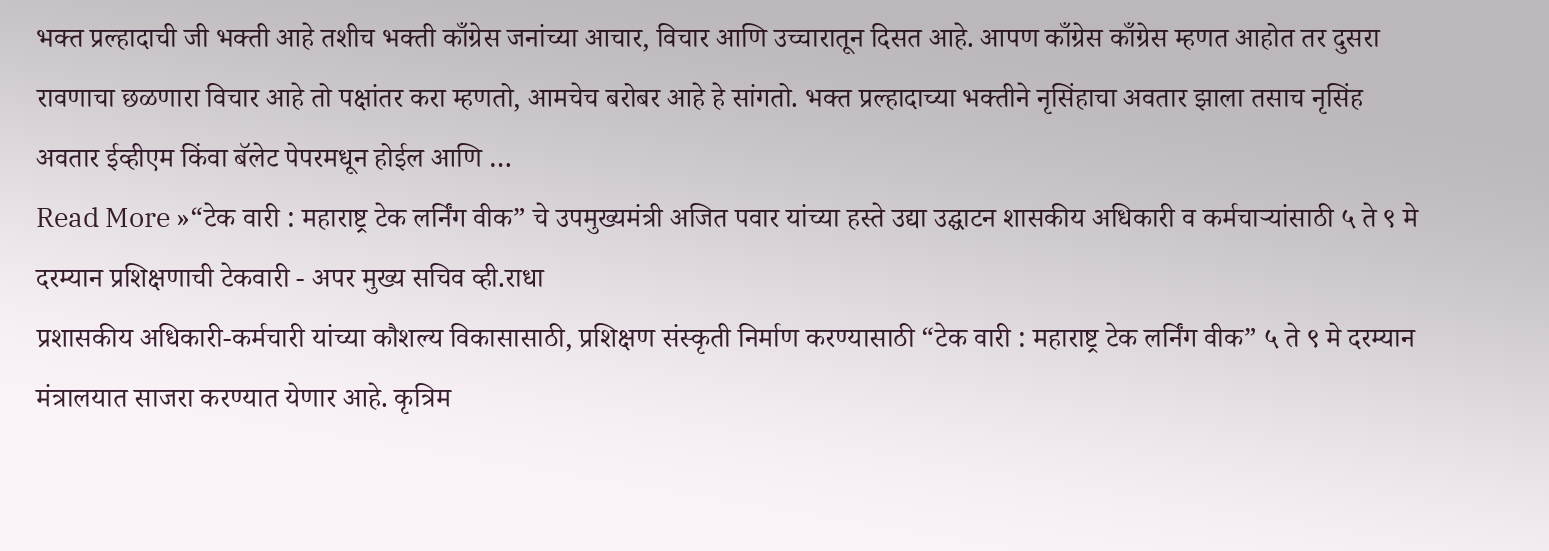भक्त प्रल्हादाची जी भक्ती आहे तशीच भक्ती काँग्रेस जनांच्या आचार, विचार आणि उच्चारातून दिसत आहे. आपण काँग्रेस काँग्रेस म्हणत आहोत तर दुसरा रावणाचा छळणारा विचार आहे तो पक्षांतर करा म्हणतो, आमचेच बरोबर आहे हे सांगतो. भक्त प्रल्हादाच्या भक्तीने नृसिंहाचा अवतार झाला तसाच नृसिंह अवतार ईव्हीएम किंवा बॅलेट पेपरमधून होईल आणि …
Read More »“टेक वारी : महाराष्ट्र टेक लर्निंग वीक” चे उपमुख्यमंत्री अजित पवार यांच्या हस्ते उद्या उद्घाटन शासकीय अधिकारी व कर्मचाऱ्यांसाठी ५ ते ९ मे दरम्यान प्रशिक्षणाची टेकवारी - अपर मुख्य सचिव व्ही.राधा
प्रशासकीय अधिकारी-कर्मचारी यांच्या कौशल्य विकासासाठी, प्रशिक्षण संस्कृती निर्माण करण्यासाठी “टेक वारी : महाराष्ट्र टेक लर्निंग वीक” ५ ते ९ मे दरम्यान मंत्रालयात साजरा करण्यात येणार आहे. कृत्रिम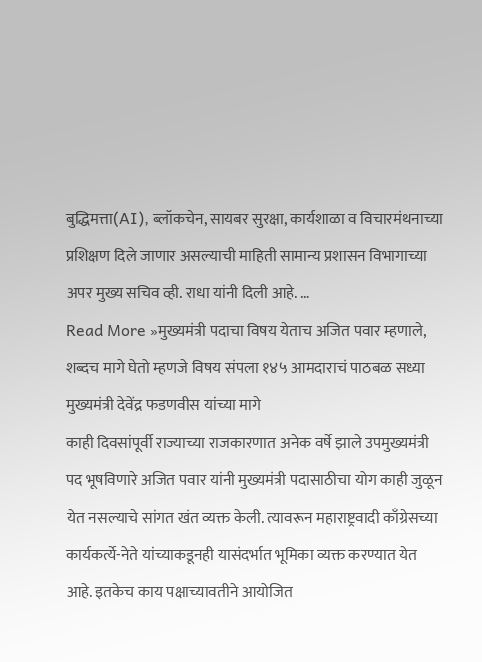बुद्धिमत्ता(AI), ब्लॉकचेन, सायबर सुरक्षा, कार्यशाळा व विचारमंथनाच्या प्रशिक्षण दिले जाणार असल्याची माहिती सामान्य प्रशासन विभागाच्या अपर मुख्य सचिव व्ही. राधा यांनी दिली आहे. …
Read More »मुख्यमंत्री पदाचा विषय येताच अजित पवार म्हणाले, शब्दच मागे घेतो म्हणजे विषय संपला १४५ आमदाराचं पाठबळ सध्या मुख्यमंत्री देवेंद्र फडणवीस यांच्या मागे
काही दिवसांपूर्वी राज्याच्या राजकारणात अनेक वर्षे झाले उपमुख्यमंत्री पद भूषविणारे अजित पवार यांनी मुख्यमंत्री पदासाठीचा योग काही जुळून येत नसल्याचे सांगत खंत व्यक्त केली. त्यावरून महाराष्ट्रवादी काँग्रेसच्या कार्यकर्त्ये-नेते यांच्याकडूनही यासंदर्भात भूमिका व्यक्त करण्यात येत आहे. इतकेच काय पक्षाच्यावतीने आयोजित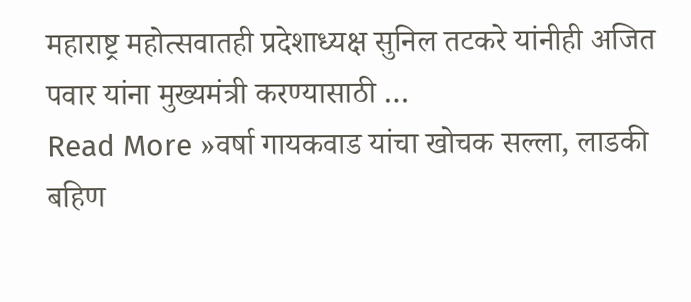महाराष्ट्र महोत्सवातही प्रदेशाध्यक्ष सुनिल तटकरे यांनीही अजित पवार यांना मुख्यमंत्री करण्यासाठी …
Read More »वर्षा गायकवाड यांचा खोचक सल्ला, लाडकी बहिण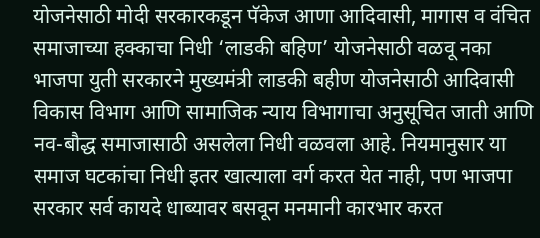योजनेसाठी मोदी सरकारकडून पॅकेज आणा आदिवासी, मागास व वंचित समाजाच्या हक्काचा निधी ‘लाडकी बहिण’ योजनेसाठी वळवू नका
भाजपा युती सरकारने मुख्यमंत्री लाडकी बहीण योजनेसाठी आदिवासी विकास विभाग आणि सामाजिक न्याय विभागाचा अनुसूचित जाती आणि नव-बौद्ध समाजासाठी असलेला निधी वळवला आहे. नियमानुसार या समाज घटकांचा निधी इतर खात्याला वर्ग करत येत नाही, पण भाजपा सरकार सर्व कायदे धाब्यावर बसवून मनमानी कारभार करत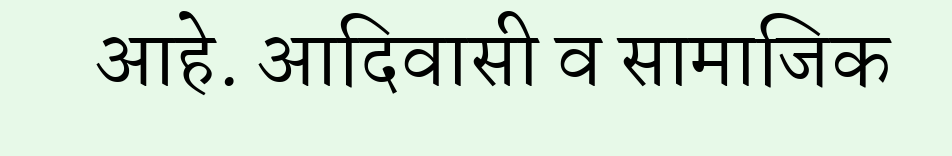आहे. आदिवासी व सामाजिक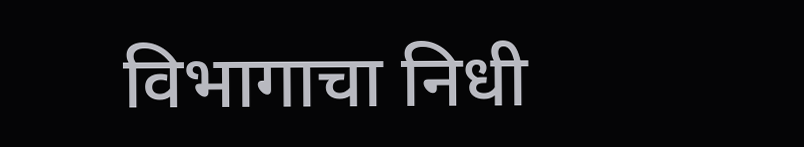विभागाचा निधी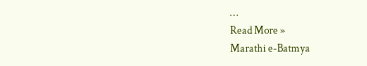…
Read More »
Marathi e-Batmya